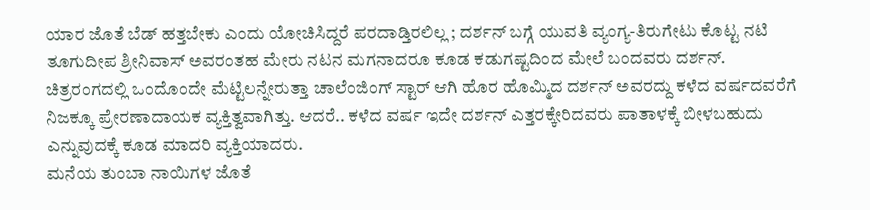ಯಾರ ಜೊತೆ ಬೆಡ್ ಹತ್ತಬೇಕು ಎಂದು ಯೋಚಿಸಿದ್ದರೆ ಪರದಾಡ್ತಿರಲಿಲ್ಲ ; ದರ್ಶನ್ ಬಗ್ಗೆ ಯುವತಿ ವ್ಯಂಗ್ಯ-ತಿರುಗೇಟು ಕೊಟ್ಟ ನಟಿ
ತೂಗುದೀಪ ಶ್ರೀನಿವಾಸ್ ಅವರಂತಹ ಮೇರು ನಟನ ಮಗನಾದರೂ ಕೂಡ ಕಡುಗಷ್ಟದಿಂದ ಮೇಲೆ ಬಂದವರು ದರ್ಶನ್. ಚಿತ್ರರಂಗದಲ್ಲಿ ಒಂದೊಂದೇ ಮೆಟ್ಟಿಲನ್ನೇರುತ್ತಾ ಚಾಲೆಂಜಿಂಗ್ ಸ್ಟಾರ್ ಆಗಿ ಹೊರ ಹೊಮ್ಮಿದ ದರ್ಶನ್ ಅವರದ್ದು ಕಳೆದ ವರ್ಷದವರೆಗೆ ನಿಜಕ್ಕೂ ಪ್ರೇರಣಾದಾಯಕ ವ್ಯಕ್ತಿತ್ವವಾಗಿತ್ತು. ಆದರೆ.. ಕಳೆದ ವರ್ಷ ಇದೇ ದರ್ಶನ್ ಎತ್ತರಕ್ಕೇರಿದವರು ಪಾತಾಳಕ್ಕೆ ಬೀಳಬಹುದು ಎನ್ನುವುದಕ್ಕೆ ಕೂಡ ಮಾದರಿ ವ್ಯಕ್ತಿಯಾದರು.
ಮನೆಯ ತುಂಬಾ ನಾಯಿಗಳ ಜೊತೆ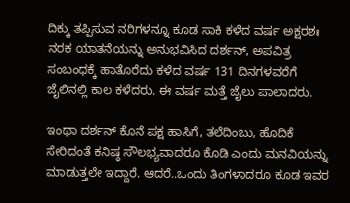ದಿಕ್ಕು ತಪ್ಪಿಸುವ ನರಿಗಳನ್ನೂ ಕೂಡ ಸಾಕಿ ಕಳೆದ ವರ್ಷ ಅಕ್ಷರಶಃ ನರಕ ಯಾತನೆಯನ್ನು ಅನುಭವಿಸಿದ ದರ್ಶನ್, ಅಪವಿತ್ರ ಸಂಬಂಧಕ್ಕೆ ಹಾತೊರೆದು ಕಳೆದ ವರ್ಷ 131 ದಿನಗಳವರೆಗೆ ಜೈಲಿನಲ್ಲಿ ಕಾಲ ಕಳೆದರು. ಈ ವರ್ಷ ಮತ್ತೆ ಜೈಲು ಪಾಲಾದರು.

ಇಂಥಾ ದರ್ಶನ್ ಕೊನೆ ಪಕ್ಷ ಹಾಸಿಗೆ, ತಲೆದಿಂಬು, ಹೊದಿಕೆ ಸೇರಿದಂತೆ ಕನಿಷ್ಠ ಸೌಲಭ್ಯವಾದರೂ ಕೊಡಿ ಎಂದು ಮನವಿಯನ್ನು ಮಾಡುತ್ತಲೇ ಇದ್ದಾರೆ. ಆದರೆ..ಒಂದು ತಿಂಗಳಾದರೂ ಕೂಡ ಇವರ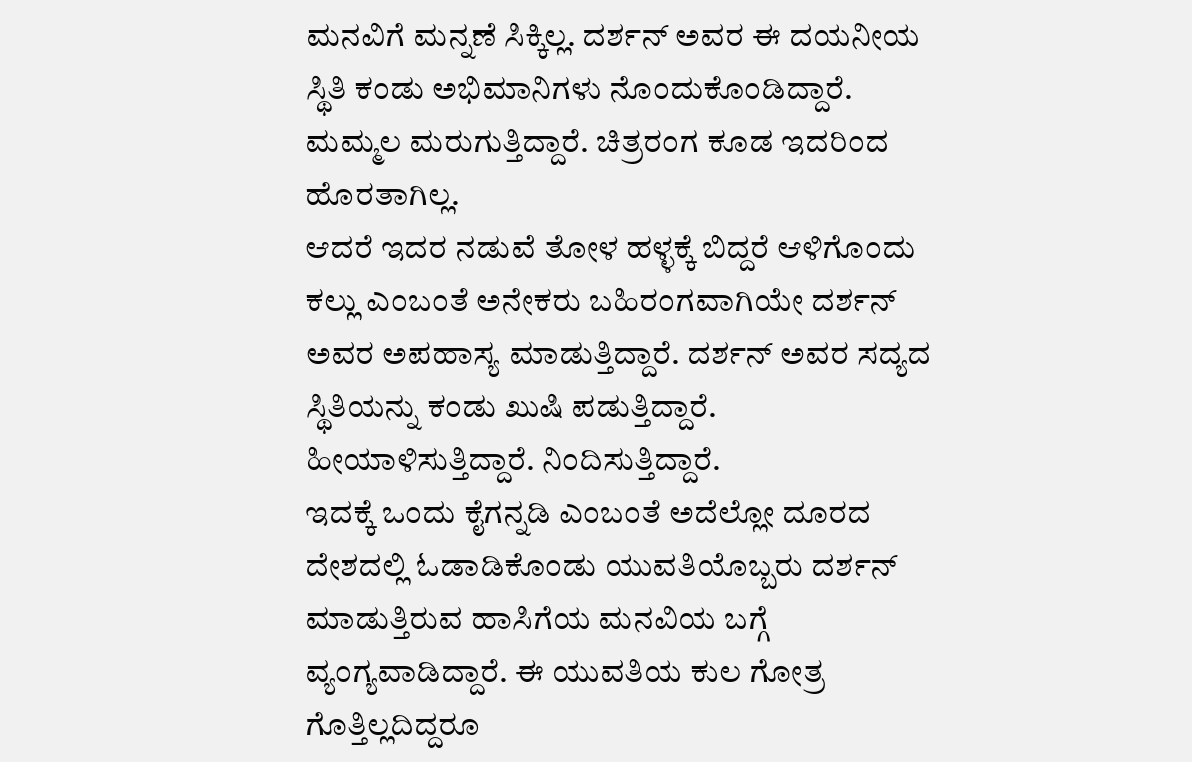ಮನವಿಗೆ ಮನ್ನಣೆ ಸಿಕ್ಕಿಲ್ಲ. ದರ್ಶನ್ ಅವರ ಈ ದಯನೀಯ ಸ್ಥಿತಿ ಕಂಡು ಅಭಿಮಾನಿಗಳು ನೊಂದುಕೊಂಡಿದ್ದಾರೆ. ಮಮ್ಮಲ ಮರುಗುತ್ತಿದ್ದಾರೆ. ಚಿತ್ರರಂಗ ಕೂಡ ಇದರಿಂದ ಹೊರತಾಗಿಲ್ಲ.
ಆದರೆ ಇದರ ನಡುವೆ ತೋಳ ಹಳ್ಳಕ್ಕೆ ಬಿದ್ದರೆ ಆಳಿಗೊಂದು ಕಲ್ಲು ಎಂಬಂತೆ ಅನೇಕರು ಬಹಿರಂಗವಾಗಿಯೇ ದರ್ಶನ್ ಅವರ ಅಪಹಾಸ್ಯ ಮಾಡುತ್ತಿದ್ದಾರೆ. ದರ್ಶನ್ ಅವರ ಸದ್ಯದ ಸ್ಥಿತಿಯನ್ನು ಕಂಡು ಖುಷಿ ಪಡುತ್ತಿದ್ದಾರೆ. ಹೀಯಾಳಿಸುತ್ತಿದ್ದಾರೆ. ನಿಂದಿಸುತ್ತಿದ್ದಾರೆ.
ಇದಕ್ಕೆ ಒಂದು ಕೈಗನ್ನಡಿ ಎಂಬಂತೆ ಅದೆಲ್ಲೋ ದೂರದ ದೇಶದಲ್ಲಿ ಓಡಾಡಿಕೊಂಡು ಯುವತಿಯೊಬ್ಬರು ದರ್ಶನ್ ಮಾಡುತ್ತಿರುವ ಹಾಸಿಗೆಯ ಮನವಿಯ ಬಗ್ಗೆ ವ್ಯಂಗ್ಯವಾಡಿದ್ದಾರೆ. ಈ ಯುವತಿಯ ಕುಲ ಗೋತ್ರ ಗೊತ್ತಿಲ್ಲದಿದ್ದರೂ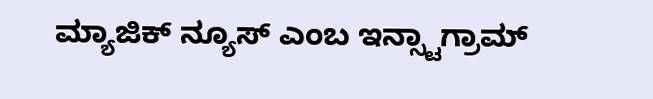ಮ್ಯಾಜಿಕ್ ನ್ಯೂಸ್ ಎಂಬ ಇನ್ಸ್ಟಾಗ್ರಾಮ್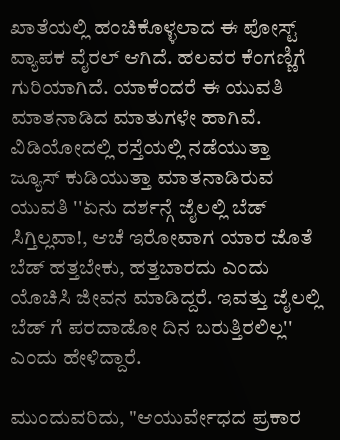ಖಾತೆಯಲ್ಲಿ ಹಂಚಿಕೊಳ್ಳಲಾದ ಈ ಪೋಸ್ಟ್ ವ್ಯಾಪಕ ವೈರಲ್ ಆಗಿದೆ. ಹಲವರ ಕೆಂಗಣ್ಣಿಗೆ ಗುರಿಯಾಗಿದೆ. ಯಾಕೆಂದರೆ ಈ ಯುವತಿ ಮಾತನಾಡಿದ ಮಾತುಗಳೇ ಹಾಗಿವೆ.
ವಿಡಿಯೋದಲ್ಲಿ ರಸ್ತೆಯಲ್ಲಿ ನಡೆಯುತ್ತಾ ಜ್ಯೂಸ್ ಕುಡಿಯುತ್ತಾ ಮಾತನಾಡಿರುವ ಯುವತಿ ''ಏನು ದರ್ಶನ್ಗೆ ಜೈಲಲ್ಲಿ ಬೆಡ್ ಸಿಗ್ತಿಲ್ಲವಾ!, ಆಚೆ ಇರೋವಾಗ ಯಾರ ಜೊತೆ ಬೆಡ್ ಹತ್ತಬೇಕು, ಹತ್ತಬಾರದು ಎಂದು ಯೊಚಿಸಿ ಜೀವನ ಮಾಡಿದ್ದರೆ. ಇವತ್ತು ಜೈಲಲ್ಲಿ ಬೆಡ್ ಗೆ ಪರದಾಡೋ ದಿನ ಬರುತ್ತಿರಲಿಲ್ಲ'' ಎಂದು ಹೇಳಿದ್ದಾರೆ.

ಮುಂದುವರಿದು, "ಆಯುರ್ವೇಧದ ಪ್ರಕಾರ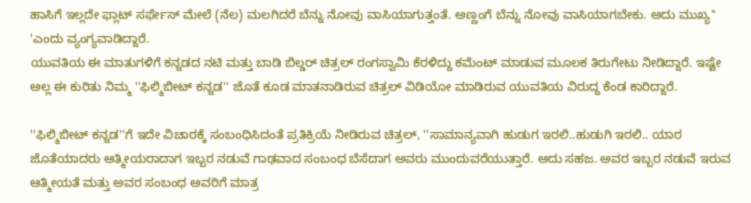ಹಾಸಿಗೆ ಇಲ್ಲದೇ ಫ್ಲಾಟ್ ಸರ್ಫೇಸ್ ಮೇಲೆ (ನೆಲ) ಮಲಗಿದರೆ ಬೆನ್ನು ನೋವು ವಾಸಿಯಾಗುತ್ತಂತೆ. ಅಣ್ಣಂಗೆ ಬೆನ್ನು ನೋವು ವಾಸಿಯಾಗಬೇಕು. ಅದು ಮುಖ್ಯ'' 'ಎಂದು ವ್ಯಂಗ್ಯವಾಡಿದ್ದಾರೆ.
ಯುವತಿಯ ಈ ಮಾತುಗಳಿಗೆ ಕನ್ನಡದ ನಟಿ ಮತ್ತು ಬಾಡಿ ಬಿಲ್ಡರ್ ಚಿತ್ರಲ್ ರಂಗಸ್ವಾಮಿ ಕೆರಳಿದ್ದು ಕಮೆಂಟ್ ಮಾಡುವ ಮೂಲಕ ತಿರುಗೇಟು ನೀಡಿದ್ದಾರೆ. ಇಷ್ಟೇ ಅಲ್ಲ ಈ ಕುರಿತು ನಿಮ್ಮ ''ಫಿಲ್ಮಿಬೀಟ್ ಕನ್ನಡ'' ಜೊತೆ ಕೂಡ ಮಾತನಾಡಿರುವ ಚಿತ್ರಲ್ ವಿಡಿಯೋ ಮಾಡಿರುವ ಯುವತಿಯ ವಿರುದ್ದ ಕೆಂಡ ಕಾರಿದ್ದಾರೆ.

''ಫಿಲ್ಮಿಬೀಟ್ ಕನ್ನಡ''ಗೆ ಇದೇ ವಿಚಾರಕ್ಕೆ ಸಂಬಂಧಿಸಿದಂತೆ ಪ್ರತಿಕ್ರಿಯೆ ನೀಡಿರುವ ಚಿತ್ರಲ್, ''ಸಾಮಾನ್ಯವಾಗಿ ಹುಡುಗ ಇರಲಿ..ಹುಡುಗಿ ಇರಲಿ.. ಯಾರ ಜೊತೆಯಾದರು ಆತ್ಮೀಯರಾದಾಗ ಇಬ್ಬರ ನಡುವೆ ಗಾಢವಾದ ಸಂಬಂಧ ಬೆಸೆದಾಗ ಅವರು ಮುಂದುವರೆಯುತ್ತಾರೆ. ಅದು ಸಹಜ. ಅವರ ಇಬ್ಬರ ನಡುವೆ ಇರುವ ಆತ್ಮೀಯತೆ ಮತ್ತು ಅವರ ಸಂಬಂಧ ಅವರಿಗೆ ಮಾತ್ರ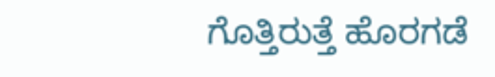ಗೊತ್ತಿರುತ್ತೆ ಹೊರಗಡೆ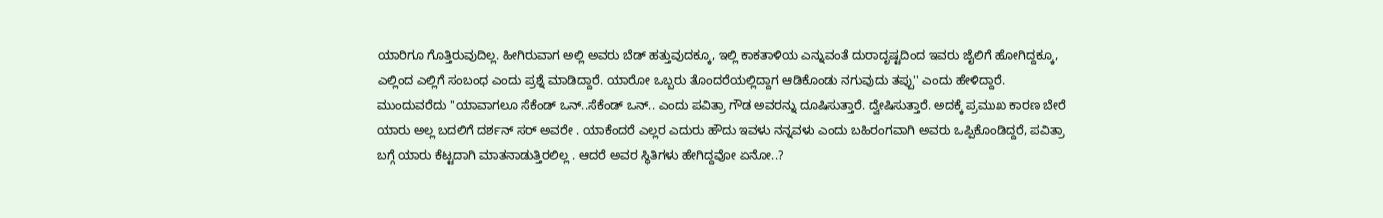ಯಾರಿಗೂ ಗೊತ್ತಿರುವುದಿಲ್ಲ. ಹೀಗಿರುವಾಗ ಅಲ್ಲಿ ಅವರು ಬೆಡ್ ಹತ್ತುವುದಕ್ಕೂ, ಇಲ್ಲಿ ಕಾಕತಾಳಿಯ ಎನ್ನುವಂತೆ ದುರಾದೃಷ್ಟದಿಂದ ಇವರು ಜೈಲಿಗೆ ಹೋಗಿದ್ದಕ್ಕೂ, ಎಲ್ಲಿಂದ ಎಲ್ಲಿಗೆ ಸಂಬಂಧ ಎಂದು ಪ್ರಶ್ನೆ ಮಾಡಿದ್ದಾರೆ. ಯಾರೋ ಒಬ್ಬರು ತೊಂದರೆಯಲ್ಲಿದ್ದಾಗ ಆಡಿಕೊಂಡು ನಗುವುದು ತಪ್ಪು'' ಎಂದು ಹೇಳಿದ್ದಾರೆ.
ಮುಂದುವರೆದು ''ಯಾವಾಗಲೂ ಸೆಕೆಂಡ್ ಒನ್..ಸೆಕೆಂಡ್ ಒನ್.. ಎಂದು ಪವಿತ್ರಾ ಗೌಡ ಅವರನ್ನು ದೂಷಿಸುತ್ತಾರೆ. ದ್ವೇಷಿಸುತ್ತಾರೆ. ಅದಕ್ಕೆ ಪ್ರಮುಖ ಕಾರಣ ಬೇರೆ ಯಾರು ಅಲ್ಲ ಬದಲಿಗೆ ದರ್ಶನ್ ಸರ್ ಅವರೇ . ಯಾಕೆಂದರೆ ಎಲ್ಲರ ಎದುರು ಹೌದು ಇವಳು ನನ್ನವಳು ಎಂದು ಬಹಿರಂಗವಾಗಿ ಅವರು ಒಪ್ಪಿಕೊಂಡಿದ್ದರೆ, ಪವಿತ್ರಾ ಬಗ್ಗೆ ಯಾರು ಕೆಟ್ಟದಾಗಿ ಮಾತನಾಡುತ್ತಿರಲಿಲ್ಲ . ಆದರೆ ಅವರ ಸ್ಥಿತಿಗಳು ಹೇಗಿದ್ದವೋ ಏನೋ..?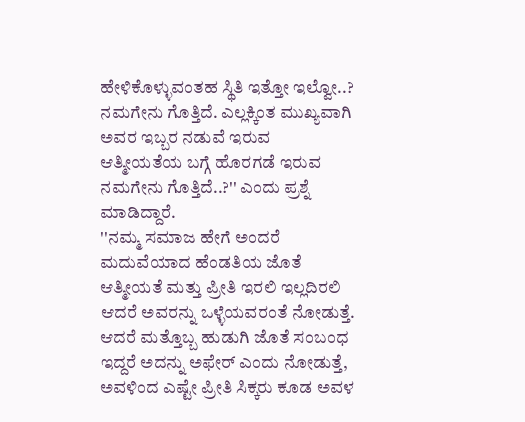ಹೇಳಿಕೊಳ್ಳುವಂತಹ ಸ್ಥಿತಿ ಇತ್ತೋ ಇಲ್ವೋ..? ನಮಗೇನು ಗೊತ್ತಿದೆ. ಎಲ್ಲಕ್ಕಿಂತ ಮುಖ್ಯವಾಗಿ ಅವರ ಇಬ್ಬರ ನಡುವೆ ಇರುವ ಆತ್ಮೀಯತೆಯ ಬಗ್ಗೆ ಹೊರಗಡೆ ಇರುವ ನಮಗೇನು ಗೊತ್ತಿದೆ..?'' ಎಂದು ಪ್ರಶ್ನೆ ಮಾಡಿದ್ದಾರೆ.
''ನಮ್ಮ ಸಮಾಜ ಹೇಗೆ ಅಂದರೆ ಮದುವೆಯಾದ ಹೆಂಡತಿಯ ಜೊತೆ ಆತ್ಮೀಯತೆ ಮತ್ತು ಪ್ರೀತಿ ಇರಲಿ ಇಲ್ಲದಿರಲಿ ಆದರೆ ಅವರನ್ನು ಒಳ್ಳೆಯವರಂತೆ ನೋಡುತ್ತೆ. ಆದರೆ ಮತ್ತೊಬ್ಬ ಹುಡುಗಿ ಜೊತೆ ಸಂಬಂಧ ಇದ್ದರೆ ಅದನ್ನು ಅಫೇರ್ ಎಂದು ನೋಡುತ್ತೆ, ಅವಳಿಂದ ಎಷ್ಟೇ ಪ್ರೀತಿ ಸಿಕ್ಕರು ಕೂಡ ಅವಳ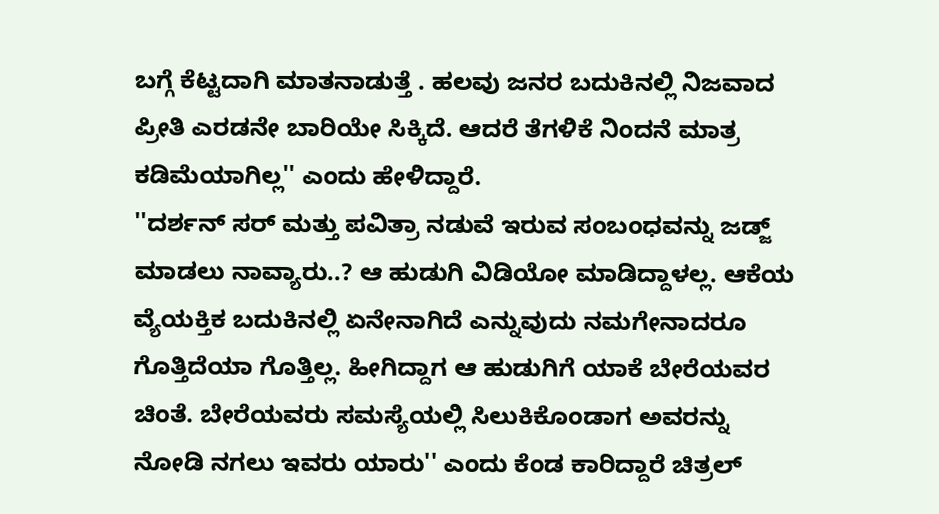ಬಗ್ಗೆ ಕೆಟ್ಟದಾಗಿ ಮಾತನಾಡುತ್ತೆ . ಹಲವು ಜನರ ಬದುಕಿನಲ್ಲಿ ನಿಜವಾದ ಪ್ರೀತಿ ಎರಡನೇ ಬಾರಿಯೇ ಸಿಕ್ಕಿದೆ. ಆದರೆ ತೆಗಳಿಕೆ ನಿಂದನೆ ಮಾತ್ರ ಕಡಿಮೆಯಾಗಿಲ್ಲ'' ಎಂದು ಹೇಳಿದ್ದಾರೆ.
''ದರ್ಶನ್ ಸರ್ ಮತ್ತು ಪವಿತ್ರಾ ನಡುವೆ ಇರುವ ಸಂಬಂಧವನ್ನು ಜಡ್ಜ್ ಮಾಡಲು ನಾವ್ಯಾರು..? ಆ ಹುಡುಗಿ ವಿಡಿಯೋ ಮಾಡಿದ್ದಾಳಲ್ಲ. ಆಕೆಯ ವ್ಯೆಯಕ್ತಿಕ ಬದುಕಿನಲ್ಲಿ ಏನೇನಾಗಿದೆ ಎನ್ನುವುದು ನಮಗೇನಾದರೂ ಗೊತ್ತಿದೆಯಾ ಗೊತ್ತಿಲ್ಲ. ಹೀಗಿದ್ದಾಗ ಆ ಹುಡುಗಿಗೆ ಯಾಕೆ ಬೇರೆಯವರ ಚಿಂತೆ. ಬೇರೆಯವರು ಸಮಸ್ಯೆಯಲ್ಲಿ ಸಿಲುಕಿಕೊಂಡಾಗ ಅವರನ್ನು ನೋಡಿ ನಗಲು ಇವರು ಯಾರು'' ಎಂದು ಕೆಂಡ ಕಾರಿದ್ದಾರೆ ಚಿತ್ರಲ್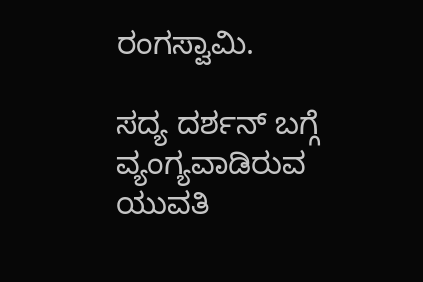ರಂಗಸ್ವಾಮಿ.

ಸದ್ಯ ದರ್ಶನ್ ಬಗ್ಗೆ ವ್ಯಂಗ್ಯವಾಡಿರುವ ಯುವತಿ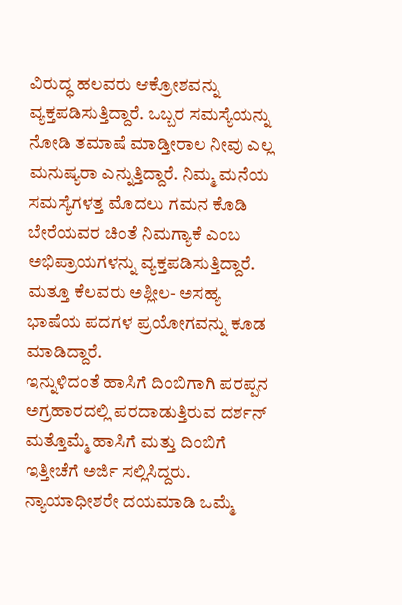ವಿರುದ್ಧ ಹಲವರು ಆಕ್ರೋಶವನ್ನು ವ್ಯಕ್ತಪಡಿಸುತ್ತಿದ್ದಾರೆ. ಒಬ್ಬರ ಸಮಸ್ಯೆಯನ್ನು ನೋಡಿ ತಮಾಷೆ ಮಾಡ್ತೀರಾಲ ನೀವು ಎಲ್ಲ ಮನುಷ್ಯರಾ ಎನ್ನುತ್ತಿದ್ದಾರೆ. ನಿಮ್ಮ ಮನೆಯ ಸಮಸ್ಯೆಗಳತ್ತ ಮೊದಲು ಗಮನ ಕೊಡಿ ಬೇರೆಯವರ ಚಿಂತೆ ನಿಮಗ್ಯಾಕೆ ಎಂಬ ಅಭಿಪ್ರಾಯಗಳನ್ನು ವ್ಯಕ್ತಪಡಿಸುತ್ತಿದ್ದಾರೆ. ಮತ್ತೂ ಕೆಲವರು ಅಶ್ಲೀಲ- ಅಸಹ್ಯ ಭಾಷೆಯ ಪದಗಳ ಪ್ರಯೋಗವನ್ನು ಕೂಡ ಮಾಡಿದ್ದಾರೆ.
ಇನ್ನುಳಿದಂತೆ ಹಾಸಿಗೆ ದಿಂಬಿಗಾಗಿ ಪರಪ್ಪನ ಅಗ್ರಹಾರದಲ್ಲಿ ಪರದಾಡುತ್ತಿರುವ ದರ್ಶನ್ ಮತ್ತೊಮ್ಮೆ ಹಾಸಿಗೆ ಮತ್ತು ದಿಂಬಿಗೆ ಇತ್ತೀಚೆಗೆ ಅರ್ಜಿ ಸಲ್ಲಿಸಿದ್ದರು. ನ್ಯಾಯಾಧೀಶರೇ ದಯಮಾಡಿ ಒಮ್ಮೆ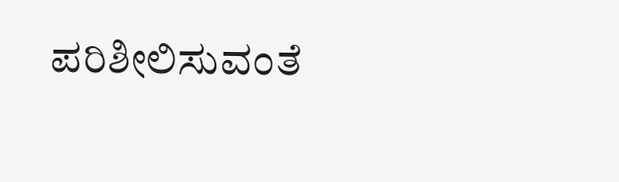ಪರಿಶೀಲಿಸುವಂತೆ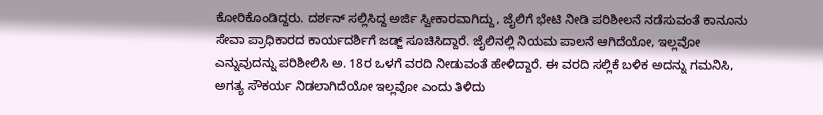ಕೋರಿಕೊಂಡಿದ್ದರು. ದರ್ಶನ್ ಸಲ್ಲಿಸಿದ್ದ ಅರ್ಜಿ ಸ್ವೀಕಾರವಾಗಿದ್ದು, ಜೈಲಿಗೆ ಭೇಟಿ ನೀಡಿ ಪರಿಶೀಲನೆ ನಡೆಸುವಂತೆ ಕಾನೂನು ಸೇವಾ ಪ್ರಾಧಿಕಾರದ ಕಾರ್ಯದರ್ಶಿಗೆ ಜಡ್ಜ್ ಸೂಚಿಸಿದ್ದಾರೆ. ಜೈಲಿನಲ್ಲಿ ನಿಯಮ ಪಾಲನೆ ಆಗಿದೆಯೋ, ಇಲ್ಲವೋ ಎನ್ನುವುದನ್ನು ಪರಿಶೀಲಿಸಿ ಅ. 18ರ ಒಳಗೆ ವರದಿ ನೀಡುವಂತೆ ಹೇಳಿದ್ದಾರೆ. ಈ ವರದಿ ಸಲ್ಲಿಕೆ ಬಳಿಕ ಅದನ್ನು ಗಮನಿಸಿ, ಅಗತ್ಯ ಸೌಕರ್ಯ ನಿಡಲಾಗಿದೆಯೋ ಇಲ್ಲವೋ ಎಂದು ತಿಳಿದು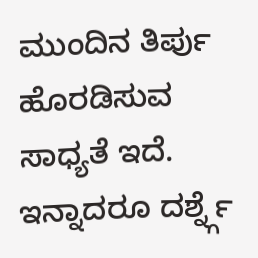ಮುಂದಿನ ತಿರ್ಪು ಹೊರಡಿಸುವ ಸಾಧ್ಯತೆ ಇದೆ. ಇನ್ನಾದರೂ ದರ್ಶ್ನ್ಗೆ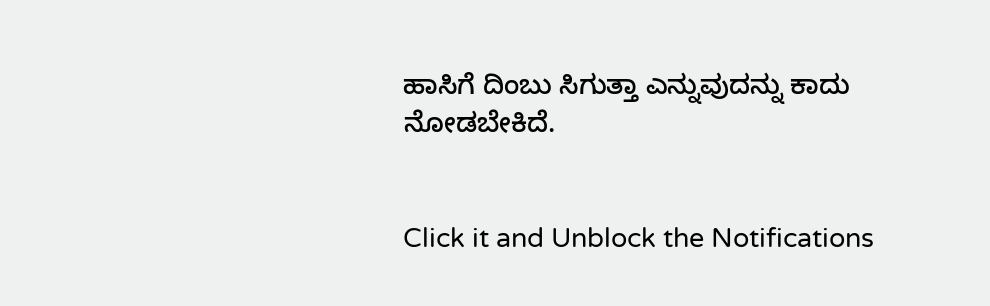ಹಾಸಿಗೆ ದಿಂಬು ಸಿಗುತ್ತಾ ಎನ್ನುವುದನ್ನು ಕಾದು ನೋಡಬೇಕಿದೆ.


Click it and Unblock the Notifications